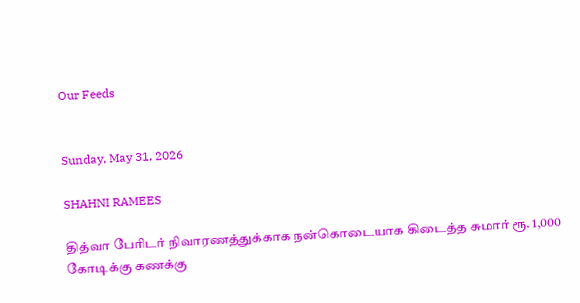Our Feeds


Sunday, May 31, 2026

SHAHNI RAMEES

தித்வா பேரிடர் நிவாரணத்துக்காக நன்கொடையாக கிடைத்த சுமார் ரூ. 1,000 கோடிக்கு கணக்கு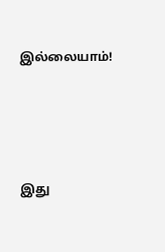இல்லையாம்!




இது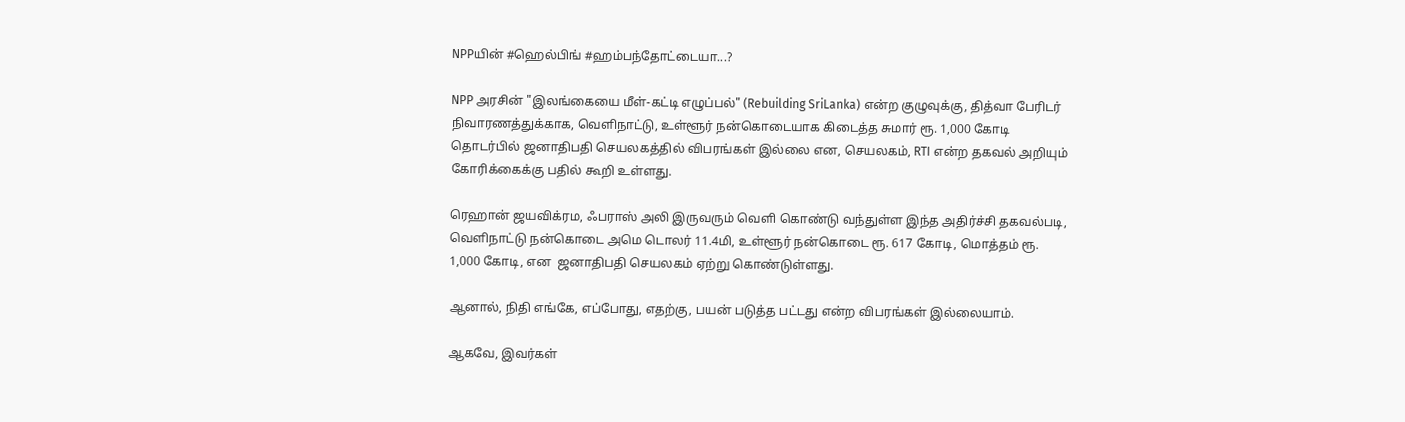NPPயின் #ஹெல்பிங் #ஹம்பந்தோட்டையா...?

NPP அரசின் "இலங்கையை மீள்-கட்டி எழுப்பல்" (Rebuilding SriLanka) என்ற குழுவுக்கு, தித்வா பேரிடர் நிவாரணத்துக்காக, வெளிநாட்டு, உள்ளூர் நன்கொடையாக கிடைத்த சுமார் ரூ. 1,000 கோடி தொடர்பில் ஜனாதிபதி செயலகத்தில் விபரங்கள் இல்லை என, செயலகம், RTI என்ற தகவல் அறியும் கோரிக்கைக்கு பதில் கூறி உள்ளது.

ரெஹான் ஜயவிக்ரம, ஃபராஸ் அலி இருவரும் வெளி கொண்டு வந்துள்ள இந்த அதிர்ச்சி தகவல்படி, வெளிநாட்டு நன்கொடை அமெ டொலர் 11.4மி, உள்ளூர் நன்கொடை ரூ. 617 கோடி, மொத்தம் ரூ. 1,000 கோடி, என  ஜனாதிபதி செயலகம் ஏற்று கொண்டுள்ளது.

ஆனால், நிதி எங்கே, எப்போது, எதற்கு, பயன் படுத்த பட்டது என்ற விபரங்கள் இல்லையாம்.

ஆகவே, இவர்கள்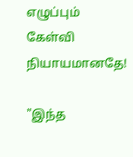எழுப்பும் கேள்வி நியாயமானதே!

"இந்த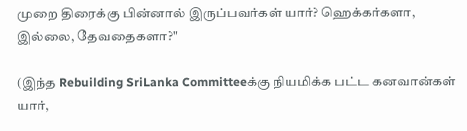முறை திரைக்கு பின்னால் இருப்பவர்கள் யார்? ஹெக்கர்களா, இல்லை, தேவதைகளா?"

(இந்த Rebuilding SriLanka Committeeக்கு நியமிக்க பட்ட கனவான்கள் யார்,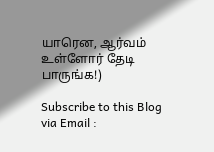யாரென, ஆர்வம் உள்ளோர் தேடி பாருங்க!)

Subscribe to this Blog via Email :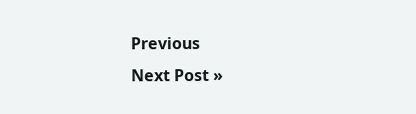Previous
Next Post »